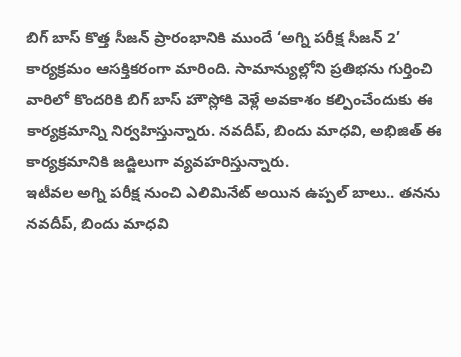బిగ్ బాస్ కొత్త సీజన్ ప్రారంభానికి ముందే ‘అగ్ని పరీక్ష సీజన్ 2’ కార్యక్రమం ఆసక్తికరంగా మారింది. సామాన్యుల్లోని ప్రతిభను గుర్తించి వారిలో కొందరికి బిగ్ బాస్ హౌస్లోకి వెళ్లే అవకాశం కల్పించేందుకు ఈ కార్యక్రమాన్ని నిర్వహిస్తున్నారు. నవదీప్, బిందు మాధవి, అభిజిత్ ఈ కార్యక్రమానికి జడ్జిలుగా వ్యవహరిస్తున్నారు.
ఇటీవల అగ్ని పరీక్ష నుంచి ఎలిమినేట్ అయిన ఉప్పల్ బాలు.. తనను నవదీప్, బిందు మాధవి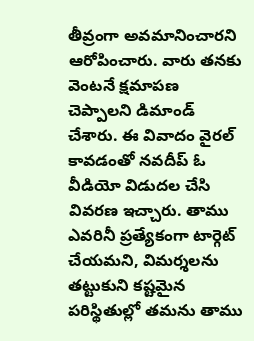తీవ్రంగా అవమానించారని ఆరోపించారు. వారు తనకు వెంటనే క్షమాపణ చెప్పాలని డిమాండ్ చేశారు. ఈ వివాదం వైరల్ కావడంతో నవదీప్ ఓ వీడియో విడుదల చేసి వివరణ ఇచ్చారు. తాము ఎవరినీ ప్రత్యేకంగా టార్గెట్ చేయమని, విమర్శలను తట్టుకుని కష్టమైన పరిస్థితుల్లో తమను తాము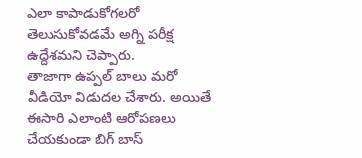ఎలా కాపాడుకోగలరో తెలుసుకోవడమే అగ్ని పరీక్ష ఉద్దేశమని చెప్పారు.
తాజాగా ఉప్పల్ బాలు మరో వీడియో విడుదల చేశారు. అయితే ఈసారి ఎలాంటి ఆరోపణలు చేయకుండా బిగ్ బాస్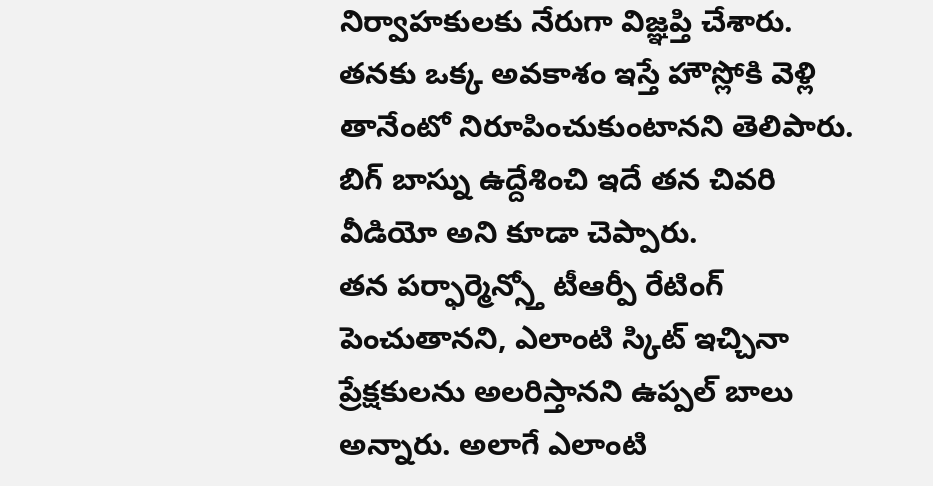నిర్వాహకులకు నేరుగా విజ్ఞప్తి చేశారు. తనకు ఒక్క అవకాశం ఇస్తే హౌస్లోకి వెళ్లి తానేంటో నిరూపించుకుంటానని తెలిపారు. బిగ్ బాస్ను ఉద్దేశించి ఇదే తన చివరి వీడియో అని కూడా చెప్పారు.
తన పర్ఫార్మెన్స్తో టీఆర్పీ రేటింగ్ పెంచుతానని, ఎలాంటి స్కిట్ ఇచ్చినా ప్రేక్షకులను అలరిస్తానని ఉప్పల్ బాలు అన్నారు. అలాగే ఎలాంటి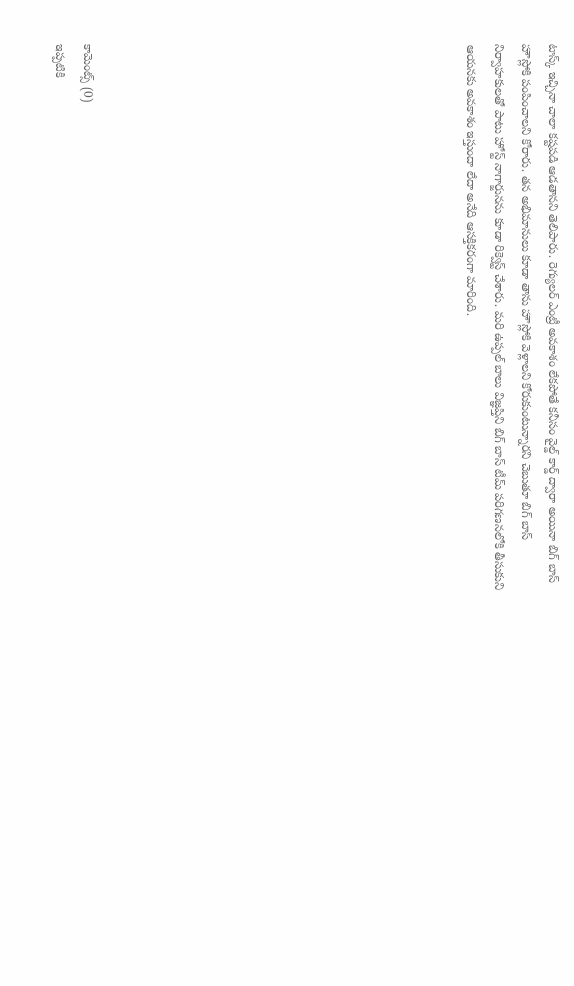టాస్క్ ఇచ్చినా చాలా కష్టపడి ఆడతానని తెలిపారు. రెగ్యులర్ ఎంట్రీ అవకాశం లేకపోతే కనీసం వైల్డ్ కార్డ్ ద్వారా అయినా బిగ్ బాస్ హౌస్లోకి పంపించాలని కోరారు. తన అభిమానులు కూడా తాను హౌస్లోకి వెళ్లాలని కోరుకుంటున్నారని చెబుతూ బిగ్ బాస్ నిర్వాహకులతో పాటు హోస్ట్ నాగార్జునను కూడా రిక్వెస్ట్ చేశారు. మరి ఉప్పల్ బాలు విజ్ఞప్తిని బిగ్ బాస్ టీమ్ పరిగణనలోకి తీసుకుని ఆయనకు అవకాశం ఇస్తుందా లేదా అనేది ఆసక్తికరంగా మారింది.













కామెంట్స్ (0)
ఇప్పటికి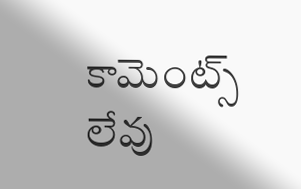కామెంట్స్ లేవు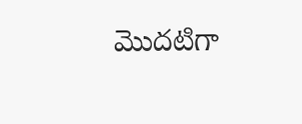మొదటిగా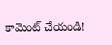కామెంట్ చేయండి!